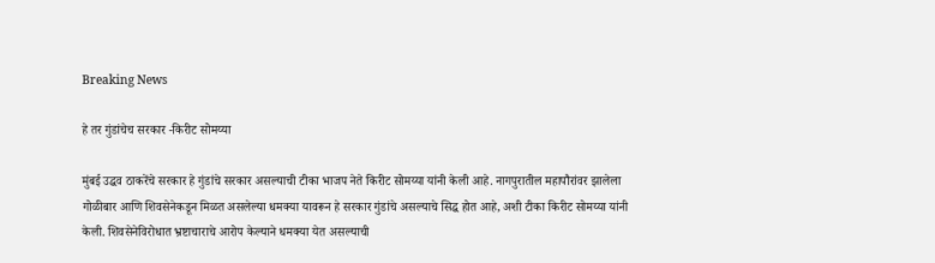Breaking News

हे तर गुंडांचेच सरकार -किरीट सोमय्या

मुंबई उद्धव ठाकरेंचे सरकार हे गुंडांचे सरकार असल्याची टीका भाजप नेते किरीट सोमय्या यांनी केली आहे. नागपुरातील महापौरांवर झालेला गोळीबार आणि शिवसेनेकडून मिळत असलेल्या धमक्या यावरून हे सरकार गुंडांचे असल्याचे सिद्ध होत आहे, अशी टीका किरीट सोमय्या यांनी केली. शिवसेनेविरोधात भ्रष्टाचाराचे आरोप केल्याने धमक्या येत असल्याची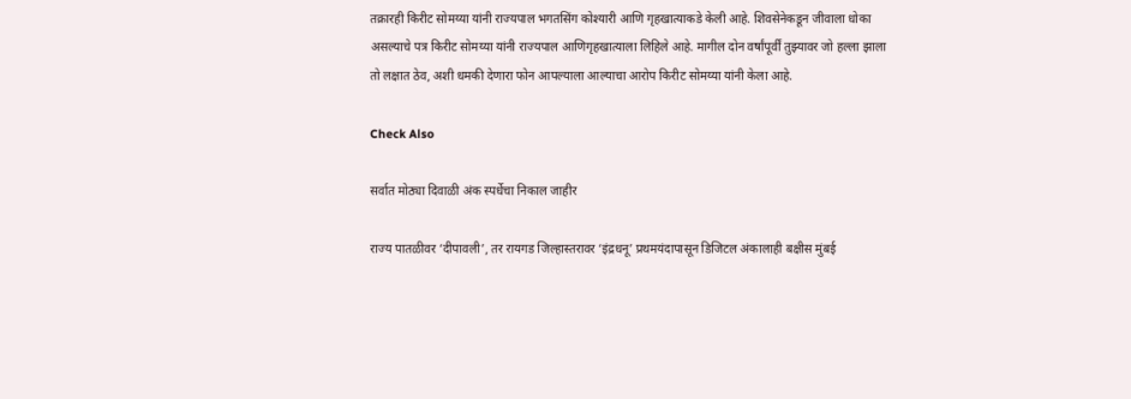तक्रारही किरीट सोमय्या यांनी राज्यपाल भगतसिंग कोश्यारी आणि गृहखात्याकडे केली आहे. शिवसेनेकडून जीवाला धोका असल्याचे पत्र किरीट सोमय्या यांनी राज्यपाल आणिगृहखात्याला लिहिले आहे. मागील दोन वर्षांपूर्वीं तुझ्यावर जो हल्ला झाला तो लक्षात ठेव, अशी धमकी देणारा फोन आपल्याला आल्याचा आरोप किरीट सोमय्या यांनी केला आहे.

Check Also

सर्वात मोठ्या दिवाळी अंक स्पर्धेचा निकाल जाहीर

राज्य पातळीवर ‌‘दीपावली‌’, तर रायगड जिल्हास्तरावर ‌‘इंद्रधनू‌’ प्रथमयंदापासून डिजिटल अंकालाही बक्षीस मुंबई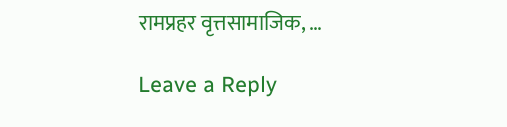रामप्रहर वृत्तसामाजिक, …

Leave a Reply